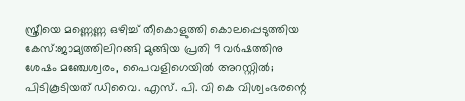സ്ത്രീയെ മണ്ണെണ്ണ ഒഴിച്ച് തീകൊളുത്തി കൊലപ്പെടുത്തിയ കേസ്:ജാമ്യത്തിലിറങ്ങി മുങ്ങിയ പ്രതി 9 വര്‍ഷത്തിനു ശേഷം മഞ്ചേശ്വരം, പൈവളിഗെയില്‍ അറസ്റ്റില്‍; പിടികൂടിയത് ഡിവൈ. എസ്. പി. വി കെ വിശ്വംഭരന്റെ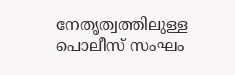നേതൃത്വത്തിലുള്ള പൊലീസ് സംഘം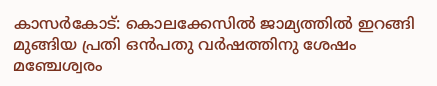കാസര്‍കോട്: കൊലക്കേസില്‍ ജാമ്യത്തില്‍ ഇറങ്ങി മുങ്ങിയ പ്രതി ഒന്‍പതു വര്‍ഷത്തിനു ശേഷം മഞ്ചേശ്വരം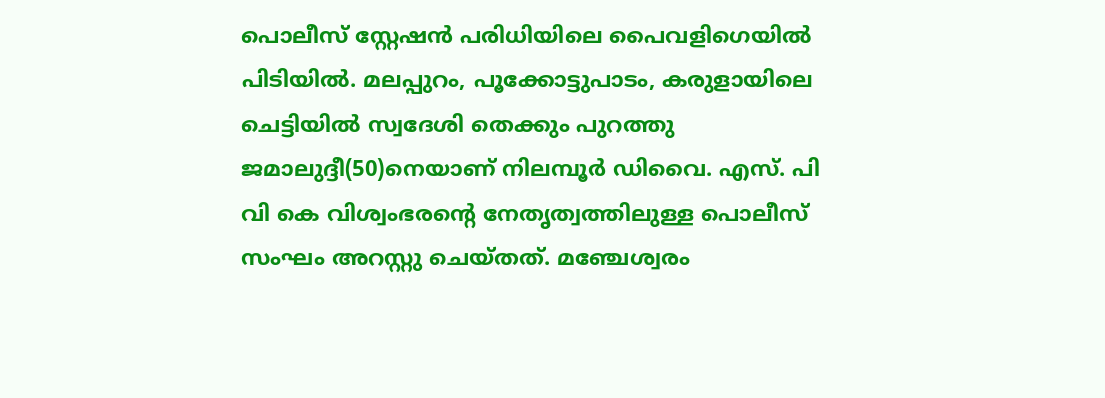പൊലീസ് സ്റ്റേഷന്‍ പരിധിയിലെ പൈവളിഗെയില്‍ പിടിയില്‍. മലപ്പുറം, പൂക്കോട്ടുപാടം, കരുളായിലെ ചെട്ടിയില്‍ സ്വദേശി തെക്കും പുറത്തു ജമാലുദ്ദീ(50)നെയാണ് നിലമ്പൂര്‍ ഡിവൈ. എസ്. പി വി കെ വിശ്വംഭരന്റെ നേതൃത്വത്തിലുള്ള പൊലീസ് സംഘം അറസ്റ്റു ചെയ്തത്. മഞ്ചേശ്വരം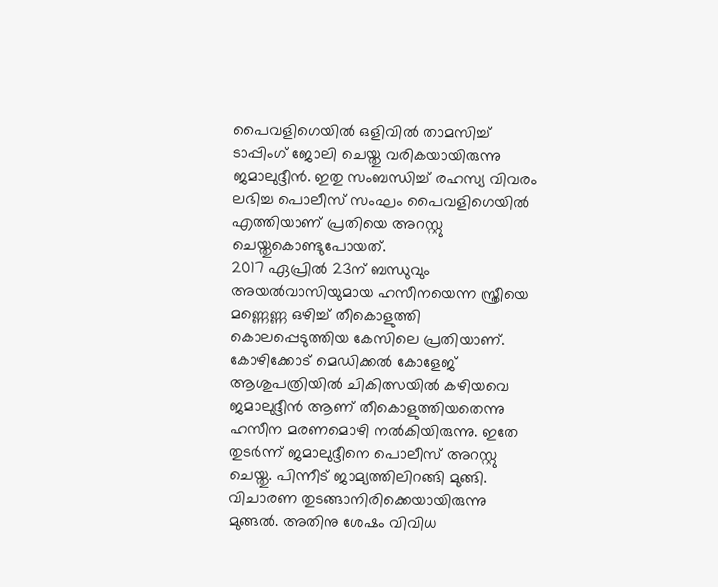പൈവളിഗെയില്‍ ഒളിവില്‍ താമസിച്ച് ടാപ്പിംഗ് ജോലി ചെയ്തു വരികയായിരുന്നു ജമാലുദ്ദീന്‍. ഇതു സംബന്ധിച്ച് രഹസ്യ വിവരം ലഭിച്ച പൊലീസ് സംഘം പൈവളിഗെയില്‍ എത്തിയാണ് പ്രതിയെ അറസ്റ്റു ചെയ്തുകൊണ്ടുപോയത്.
2017 ഏപ്രില്‍ 23ന് ബന്ധുവും അയല്‍വാസിയുമായ ഹസീനയെന്ന സ്ത്രീയെ മണ്ണെണ്ണ ഒഴിച്ച് തീകൊളുത്തി കൊലപ്പെടുത്തിയ കേസിലെ പ്രതിയാണ്. കോഴിക്കോട് മെഡിക്കല്‍ കോളേജ് ആശുപത്രിയില്‍ ചികിത്സയില്‍ കഴിയവെ ജമാലുദ്ദീന്‍ ആണ് തീകൊളുത്തിയതെന്നു ഹസീന മരണമൊഴി നല്‍കിയിരുന്നു. ഇതേ തുടര്‍ന്ന് ജമാലുദ്ദീനെ പൊലീസ് അറസ്റ്റു ചെയ്തു. പിന്നീട് ജാമ്യത്തിലിറങ്ങി മുങ്ങി. വിചാരണ തുടങ്ങാനിരിക്കെയായിരുന്നു മുങ്ങല്‍. അതിനു ശേഷം വിവിധ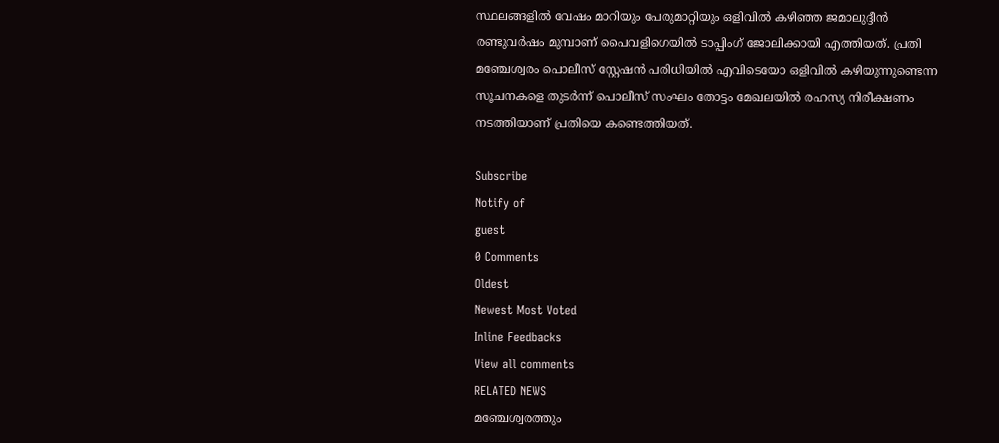സ്ഥലങ്ങളില്‍ വേഷം മാറിയും പേരുമാറ്റിയും ഒളിവില്‍ കഴിഞ്ഞ ജമാലുദ്ദീന്‍ രണ്ടുവര്‍ഷം മുമ്പാണ് പൈവളിഗെയില്‍ ടാപ്പിംഗ് ജോലിക്കായി എത്തിയത്. പ്രതി മഞ്ചേശ്വരം പൊലീസ് സ്റ്റേഷന്‍ പരിധിയില്‍ എവിടെയോ ഒളിവില്‍ കഴിയുന്നുണ്ടെന്ന സൂചനകളെ തുടര്‍ന്ന് പൊലീസ് സംഘം തോട്ടം മേഖലയില്‍ രഹസ്യ നിരീക്ഷണം നടത്തിയാണ് പ്രതിയെ കണ്ടെത്തിയത്.

Subscribe
Notify of
guest
0 Comments
Oldest
Newest Most Voted
Inline Feedbacks
View all comments
RELATED NEWS
മഞ്ചേശ്വരത്തും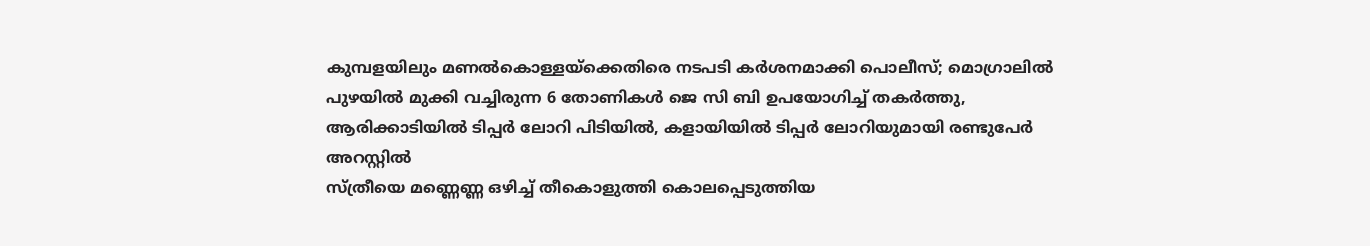കുമ്പളയിലും മണല്‍കൊള്ളയ്‌ക്കെതിരെ നടപടി കര്‍ശനമാക്കി പൊലീസ്; മൊഗ്രാലില്‍ പുഴയില്‍ മുക്കി വച്ചിരുന്ന 6 തോണികള്‍ ജെ സി ബി ഉപയോഗിച്ച് തകര്‍ത്തു, ആരിക്കാടിയില്‍ ടിപ്പര്‍ ലോറി പിടിയില്‍, കളായിയില്‍ ടിപ്പര്‍ ലോറിയുമായി രണ്ടുപേര്‍ അറസ്റ്റില്‍
സ്ത്രീയെ മണ്ണെണ്ണ ഒഴിച്ച് തീകൊളുത്തി കൊലപ്പെടുത്തിയ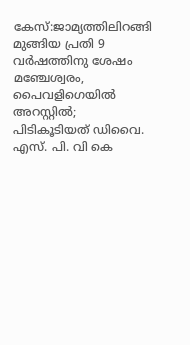കേസ്:ജാമ്യത്തിലിറങ്ങി മുങ്ങിയ പ്രതി 9 വര്‍ഷത്തിനു ശേഷം മഞ്ചേശ്വരം, പൈവളിഗെയില്‍ അറസ്റ്റില്‍; പിടികൂടിയത് ഡിവൈ. എസ്. പി. വി കെ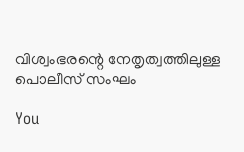വിശ്വംഭരന്റെ നേതൃത്വത്തിലുള്ള പൊലീസ് സംഘം

You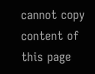cannot copy content of this page